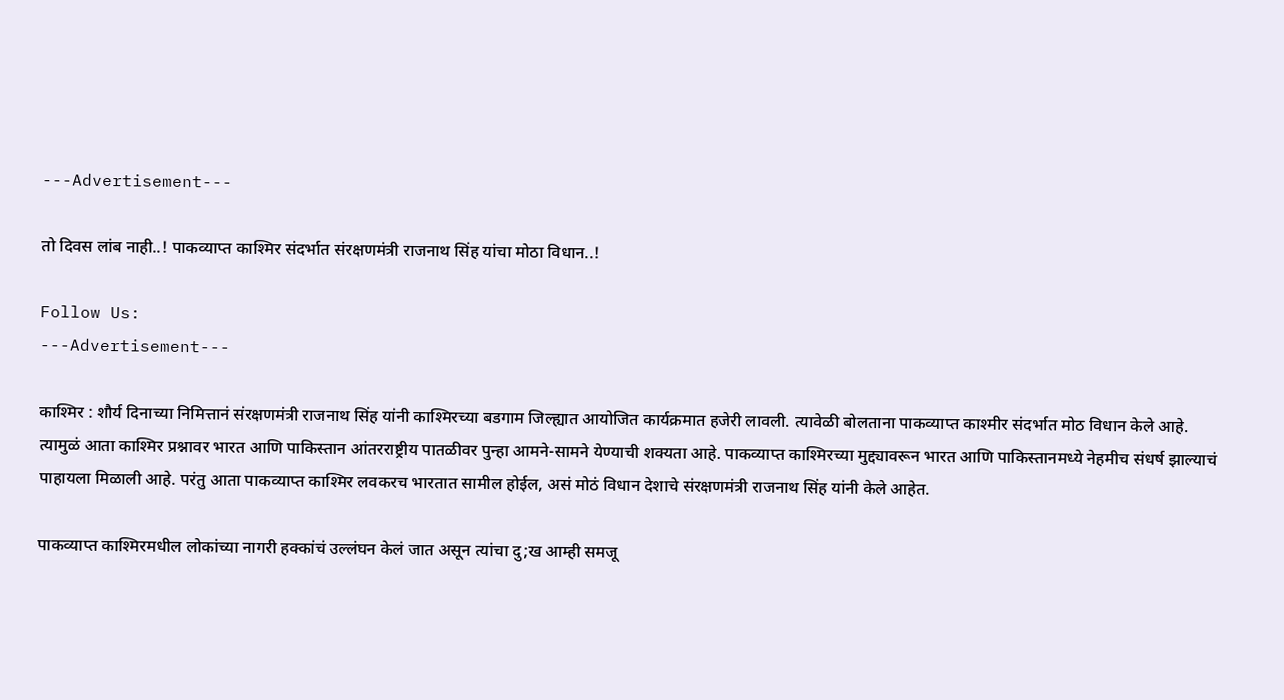---Advertisement---

तो दिवस लांब नाही..! पाकव्याप्त काश्मिर संदर्भात संरक्षणमंत्री राजनाथ सिंह यांचा मोठा विधान..!

Follow Us:
---Advertisement---

काश्मिर : शौर्य दिनाच्या निमित्तानं संरक्षणमंत्री राजनाथ सिंह यांनी काश्मिरच्या बडगाम जिल्ह्यात आयोजित कार्यक्रमात हजेरी लावली. त्यावेळी बोलताना पाकव्याप्त काश्मीर संदर्भात मोठ विधान केले आहे. त्यामुळं आता काश्मिर प्रश्नावर भारत आणि पाकिस्तान आंतरराष्ट्रीय पातळीवर पुन्हा आमने-सामने येण्याची शक्यता आहे. पाकव्याप्त काश्मिरच्या मुद्द्यावरून भारत आणि पाकिस्तानमध्ये नेहमीच संधर्ष झाल्याचं पाहायला मिळाली आहे. परंतु आता पाकव्याप्त काश्मिर लवकरच भारतात सामील होईल, असं मोठं विधान देशाचे संरक्षणमंत्री राजनाथ सिंह यांनी केले आहेत.

पाकव्याप्त काश्मिरमधील लोकांच्या नागरी हक्कांचं उल्लंघन केलं जात असून त्यांचा दु;ख आम्ही समजू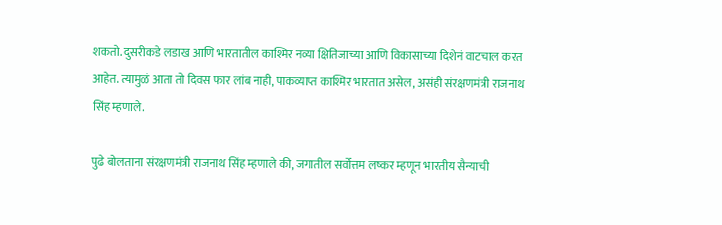शकतो. दुसरीकडे लडाख आणि भारतातील काश्मिर नव्या क्षितिजाच्या आणि विकासाच्या दिशेनं वाटचाल करत आहेत. त्यामुळं आता तो दिवस फार लांब नाही, पाकव्याप्त काश्मिर भारतात असेल, असंही संरक्षणमंत्री राजनाथ सिंह म्हणाले.

पुढे बोलताना संरक्षणमंत्री राजनाथ सिंह म्हणाले की, जगातील सर्वोत्तम लष्कर म्हणून भारतीय सैन्याची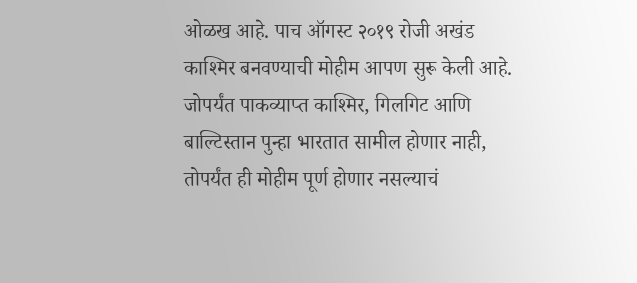ओळख आहे. पाच ऑगस्ट २०१९ रोजी अखंड काश्मिर बनवण्याची मोहीम आपण सुरू केली आहे. जोपर्यंत पाकव्याप्त काश्मिर, गिलगिट आणि बाल्टिस्तान पुन्हा भारतात सामील होणार नाही, तोपर्यंत ही मोहीम पूर्ण होणार नसल्याचं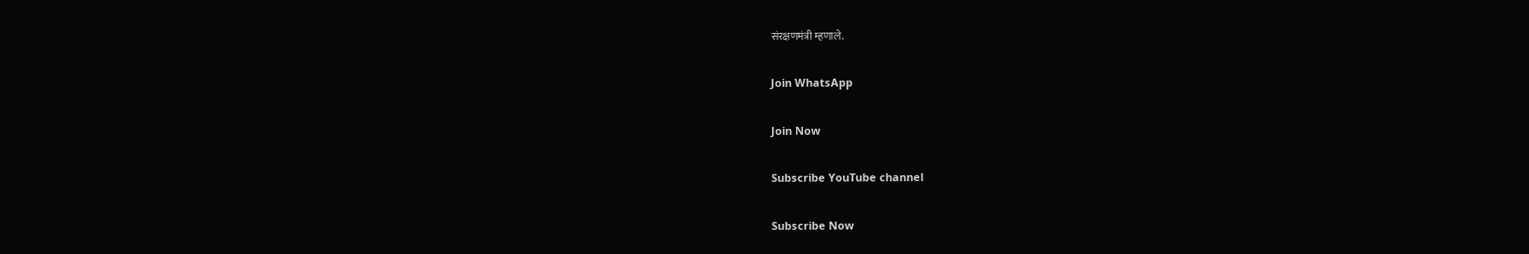संरक्षणमंत्री म्हणाले.

Join WhatsApp

Join Now

Subscribe YouTube channel

Subscribe Now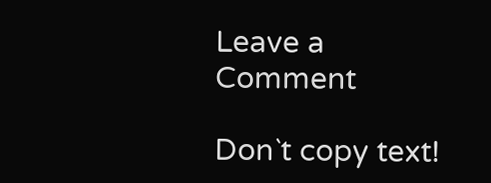Leave a Comment

Don`t copy text!